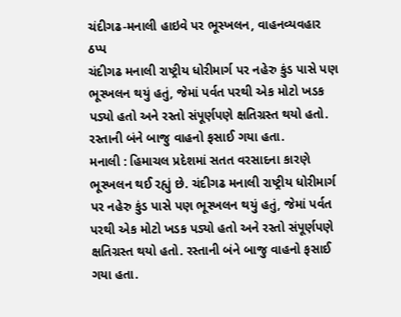ચંદીગઢ-મનાલી હાઇવે પર ભૂસ્ખલન, વાહનવ્યવહાર ઠપ્પ
ચંદીગઢ મનાલી રાષ્ટ્રીય ધોરીમાર્ગ પર નહેરુ કુંડ પાસે પણ ભૂસ્ખલન થયું હતું, જેમાં પર્વત પરથી એક મોટો ખડક પડ્યો હતો અને રસ્તો સંપૂર્ણપણે ક્ષતિગ્રસ્ત થયો હતો. રસ્તાની બંને બાજુ વાહનો ફસાઈ ગયા હતા.
મનાલી : હિમાચલ પ્રદેશમાં સતત વરસાદના કારણે ભૂસ્ખલન થઈ રહ્યું છે. ચંદીગઢ મનાલી રાષ્ટ્રીય ધોરીમાર્ગ પર નહેરુ કુંડ પાસે પણ ભૂસ્ખલન થયું હતું, જેમાં પર્વત પરથી એક મોટો ખડક પડ્યો હતો અને રસ્તો સંપૂર્ણપણે ક્ષતિગ્રસ્ત થયો હતો. રસ્તાની બંને બાજુ વાહનો ફસાઈ ગયા હતા.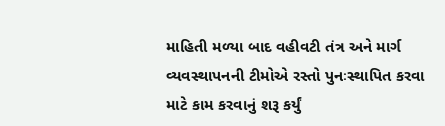માહિતી મળ્યા બાદ વહીવટી તંત્ર અને માર્ગ વ્યવસ્થાપનની ટીમોએ રસ્તો પુનઃસ્થાપિત કરવા માટે કામ કરવાનું શરૂ કર્યું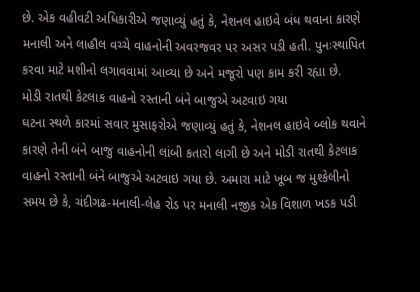છે. એક વહીવટી અધિકારીએ જણાવ્યું હતું કે, નેશનલ હાઇવે બંધ થવાના કારણે મનાલી અને લાહૌલ વચ્ચે વાહનોની અવરજવર પર અસર પડી હતી. પુનઃસ્થાપિત કરવા માટે મશીનો લગાવવામાં આવ્યા છે અને મજૂરો પણ કામ કરી રહ્યા છે.
મોડી રાતથી કેટલાક વાહનો રસ્તાની બંને બાજુએ અટવાઇ ગયા
ઘટના સ્થળે કારમાં સવાર મુસાફરોએ જણાવ્યું હતું કે, નેશનલ હાઇવે બ્લોક થવાને કારણે તેની બંને બાજુ વાહનોની લાંબી કતારો લાગી છે અને મોડી રાતથી કેટલાક વાહનો રસ્તાની બંને બાજુએ અટવાઇ ગયા છે. અમારા માટે ખૂબ જ મુશ્કેલીનો સમય છે કે, ચંદીગઢ-મનાલી-લેહ રોડ પર મનાલી નજીક એક વિશાળ ખડક પડી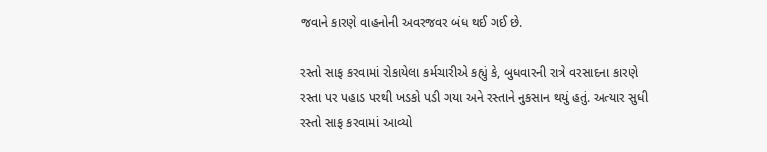જવાને કારણે વાહનોની અવરજવર બંધ થઈ ગઈ છે.

રસ્તો સાફ કરવામાં રોકાયેલા કર્મચારીએ કહ્યું કે, બુધવારની રાત્રે વરસાદના કારણે રસ્તા પર પહાડ પરથી ખડકો પડી ગયા અને રસ્તાને નુકસાન થયું હતું. અત્યાર સુધી રસ્તો સાફ કરવામાં આવ્યો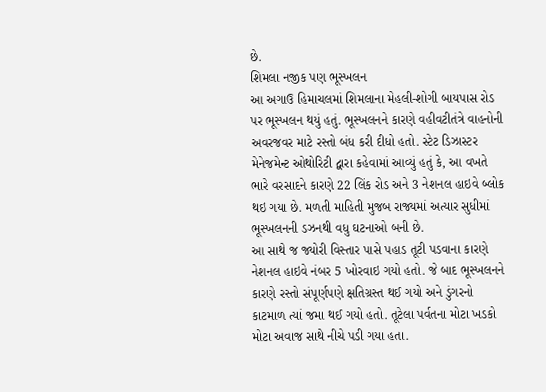છે.
શિમલા નજીક પણ ભૂસ્ખલન
આ અગાઉ હિમાચલમાં શિમલાના મેહલી-શોગી બાયપાસ રોડ પર ભૂસ્ખલન થયું હતું. ભૂસ્ખલનને કારણે વહીવટીતંત્રે વાહનોની અવરજવર માટે રસ્તો બંધ કરી દીધો હતો. સ્ટેટ ડિઝાસ્ટર મેનેજમેન્ટ ઓથોરિટી દ્વારા કહેવામાં આવ્યું હતું કે, આ વખતે ભારે વરસાદને કારણે 22 લિંક રોડ અને 3 નેશનલ હાઇવે બ્લોક થઇ ગયા છે. મળતી માહિતી મુજબ રાજ્યમાં અત્યાર સુધીમાં ભૂસ્ખલનની ડઝનથી વધુ ઘટનાઓ બની છે.
આ સાથે જ જ્યોરી વિસ્તાર પાસે પહાડ તૂટી પડવાના કારણે નેશનલ હાઇવે નંબર 5 ખોરવાઇ ગયો હતો. જે બાદ ભૂસ્ખલનને કારણે રસ્તો સંપૂર્ણપણે ક્ષતિગ્રસ્ત થઈ ગયો અને ડુંગરનો કાટમાળ ત્યાં જમા થઈ ગયો હતો. તૂટેલા પર્વતના મોટા ખડકો મોટા અવાજ સાથે નીચે પડી ગયા હતા.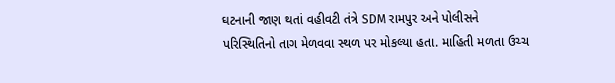ઘટનાની જાણ થતાં વહીવટી તંત્રે SDM રામપુર અને પોલીસને પરિસ્થિતિનો તાગ મેળવવા સ્થળ પર મોકલ્યા હતા. માહિતી મળતા ઉચ્ચ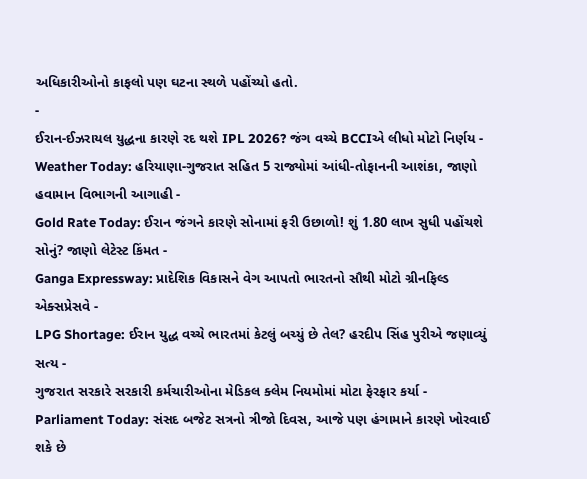અધિકારીઓનો કાફલો પણ ઘટના સ્થળે પહોંચ્યો હતો.
-
ઈરાન-ઈઝરાયલ યુદ્ધના કારણે રદ થશે IPL 2026? જંગ વચ્ચે BCCIએ લીધો મોટો નિર્ણય -
Weather Today: હરિયાણા-ગુજરાત સહિત 5 રાજ્યોમાં આંધી-તોફાનની આશંકા, જાણો હવામાન વિભાગની આગાહી -
Gold Rate Today: ઈરાન જંગને કારણે સોનામાં ફરી ઉછાળો! શું 1.80 લાખ સુધી પહોંચશે સોનું? જાણો લેટેસ્ટ કિંમત -
Ganga Expressway: પ્રાદેશિક વિકાસને વેગ આપતો ભારતનો સૌથી મોટો ગ્રીનફિલ્ડ એક્સપ્રેસવે -
LPG Shortage: ઈરાન યુદ્ધ વચ્ચે ભારતમાં કેટલું બચ્યું છે તેલ? હરદીપ સિંહ પુરીએ જણાવ્યું સત્ય -
ગુજરાત સરકારે સરકારી કર્મચારીઓના મેડિકલ ક્લેમ નિયમોમાં મોટા ફેરફાર કર્યા -
Parliament Today: સંસદ બજેટ સત્રનો ત્રીજો દિવસ, આજે પણ હંગામાને કારણે ખોરવાઈ શકે છે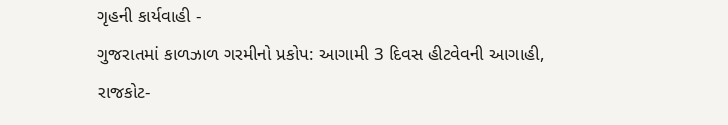ગૃહની કાર્યવાહી -
ગુજરાતમાં કાળઝાળ ગરમીનો પ્રકોપ: આગામી 3 દિવસ હીટવેવની આગાહી, રાજકોટ-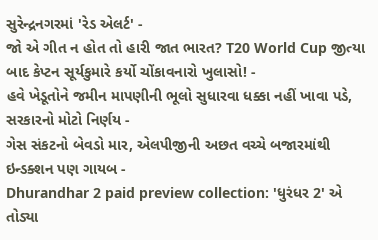સુરેન્દ્રનગરમાં 'રેડ એલર્ટ' -
જો એ ગીત ન હોત તો હારી જાત ભારત? T20 World Cup જીત્યા બાદ કેપ્ટન સૂર્યકુમારે કર્યો ચોંકાવનારો ખુલાસો! -
હવે ખેડૂતોને જમીન માપણીની ભૂલો સુધારવા ધક્કા નહીં ખાવા પડે, સરકારનો મોટો નિર્ણય -
ગેસ સંકટનો બેવડો માર, એલપીજીની અછત વચ્ચે બજારમાંથી ઇન્ડક્શન પણ ગાયબ -
Dhurandhar 2 paid preview collection: 'ધુરંધર 2' એ તોડ્યા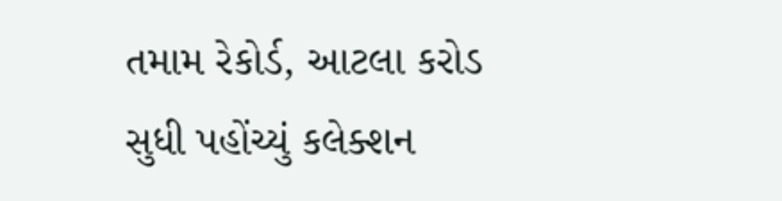તમામ રેકોર્ડ, આટલા કરોડ સુધી પહોંચ્યું કલેક્શન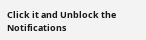Click it and Unblock the Notifications